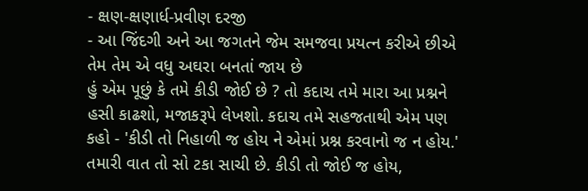- ક્ષણ-ક્ષણાર્ધ-પ્રવીણ દરજી
- આ જિંદગી અને આ જગતને જેમ સમજવા પ્રયત્ન કરીએ છીએ તેમ તેમ એ વધુ અઘરા બનતાં જાય છે
હું એમ પૂછું કે તમે કીડી જોઈ છે ? તો કદાચ તમે મારા આ પ્રશ્નને હસી કાઢશો, મજાકરૂપે લેખશો. કદાચ તમે સહજતાથી એમ પણ કહો - 'કીડી તો નિહાળી જ હોય ને એમાં પ્રશ્ન કરવાનો જ ન હોય.' તમારી વાત તો સો ટકા સાચી છે. કીડી તો જોઈ જ હોય,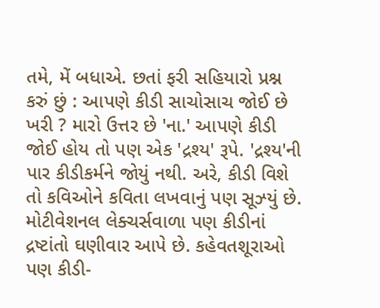તમે, મેં બધાએ. છતાં ફરી સહિયારો પ્રશ્ન કરું છું : આપણે કીડી સાચોસાચ જોઈ છે ખરી ? મારો ઉત્તર છે 'ના.' આપણે કીડી જોઈ હોય તો પણ એક 'દ્રશ્ય' રૂપે. 'દ્રશ્ય'ની પાર કીડીકર્મને જોયું નથી. અરે, કીડી વિશે તો કવિઓને કવિતા લખવાનું પણ સૂઝ્યું છે. મોટીવેશનલ લેક્ચર્સવાળા પણ કીડીનાં દ્રષ્ટાંતો ઘણીવાર આપે છે. કહેવતશૂરાઓ પણ કીડી-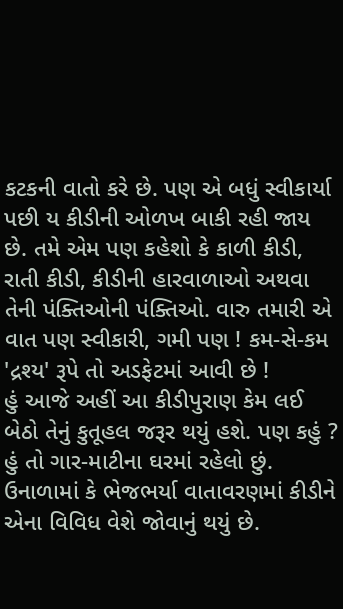કટકની વાતો કરે છે. પણ એ બધું સ્વીકાર્યા પછી ય કીડીની ઓળખ બાકી રહી જાય છે. તમે એમ પણ કહેશો કે કાળી કીડી, રાતી કીડી, કીડીની હારવાળાઓ અથવા તેની પંક્તિઓની પંક્તિઓ. વારુ તમારી એ વાત પણ સ્વીકારી, ગમી પણ ! કમ-સે-કમ 'દ્રશ્ય' રૂપે તો અડફેટમાં આવી છે !
હું આજે અહીં આ કીડીપુરાણ કેમ લઈ બેઠો તેનું કુતૂહલ જરૂર થયું હશે. પણ કહું ? હું તો ગાર-માટીના ઘરમાં રહેલો છું. ઉનાળામાં કે ભેજભર્યા વાતાવરણમાં કીડીને એના વિવિધ વેશે જોવાનું થયું છે.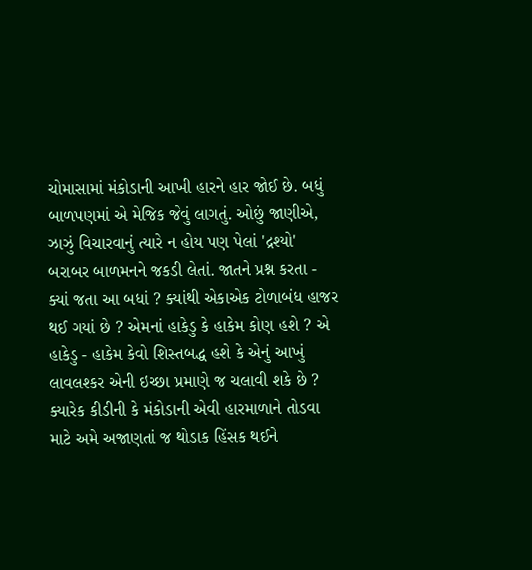ચોમાસામાં મંકોડાની આખી હારને હાર જોઈ છે. બધું બાળપણમાં એ મેજિક જેવું લાગતું. ઓછું જાણીએ, ઝાઝું વિચારવાનું ત્યારે ન હોય પણ પેલાં 'દ્રશ્યો' બરાબર બાળમનને જકડી લેતાં. જાતને પ્રશ્ન કરતા - ક્યાં જતા આ બધાં ? ક્યાંથી એકાએક ટોળાબંધ હાજર થઈ ગયાં છે ? એમનાં હાકેડુ કે હાકેમ કોણ હશે ? એ હાકેડુ - હાકેમ કેવો શિસ્તબદ્ધ હશે કે એનું આખું લાવલશ્કર એની ઇચ્છા પ્રમાણે જ ચલાવી શકે છે ? ક્યારેક કીડીની કે મંકોડાની એવી હારમાળાને તોડવા માટે અમે અજાણતાં જ થોડાક હિંસક થઈને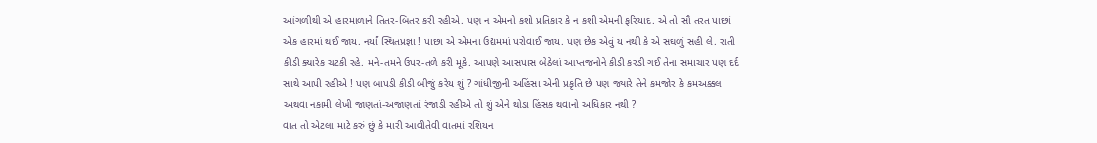આંગળીથી એ હારમાળાને તિતર-બિતર કરી રહીએ. પણ ન એમનો કશો પ્રતિકાર કે ન કશી એમની ફરિયાદ. એ તો સૌ તરત પાછાં એક હારમાં થઈ જાય. નર્યાં સ્થિતપ્રજ્ઞા ! પાછા એ એમના ઉદ્યમમાં પરોવાઈ જાય. પણ છેક એવું ય નથી કે એ સઘળું સહી લે. રાતી કીડી ક્યારેક ચટકી રહે. મને-તમને ઉપર-તળે કરી મૂકે. આપણે આસપાસ બેઠેલાં આપ્તજનોને કીડી કરડી ગઈ તેના સમાચાર પણ દર્દ સાથે આપી રહીએ ! પણ બાપડી કીડી બીજું કરેય શું ? ગાંધીજીની અહિંસા એની પ્રકૃતિ છે પણ જ્યારે તેને કમજોર કે કમઅક્કલ અથવા નકામી લેખી જાણતાં-અજાણતાં રંજાડી રહીએ તો શું એને થોડા હિંસક થવાનો અધિકાર નથી ?
વાત તો એટલા માટે કરું છું કે મારી આવીતેવી વાતમાં રશિયન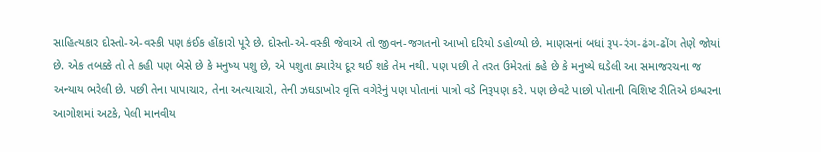સાહિત્યકાર દોસ્તો-એ-વસ્કી પણ કંઈક હોંકારો પૂરે છે. દોસ્તો-એ-વસ્કી જેવાએ તો જીવન-જગતનો આખો દરિયો ડહોળ્યો છે. માણસનાં બધાં રૂપ-રંગ-ઢંગ-ઢોંગ તેણે જોયાં છે. એક તબક્કે તો તે કહી પણ બેસે છે કે મનુષ્ય પશુ છે, એ પશુતા ક્યારેય દૂર થઈ શકે તેમ નથી. પણ પછી તે તરત ઉમેરતાં કહે છે કે મનુષ્યે ઘડેલી આ સમાજરચના જ અન્યાય ભરેલી છે. પછી તેના પાપાચાર, તેના અત્યાચારો, તેની ઝઘડાખોર વૃત્તિ વગેરેનું પણ પોતાનાં પાત્રો વડે નિરૂપણ કરે. પણ છેવટે પાછો પોતાની વિશિષ્ટ રીતિએ ઇશ્વરના આગોશમાં અટકે, પેલી માનવીય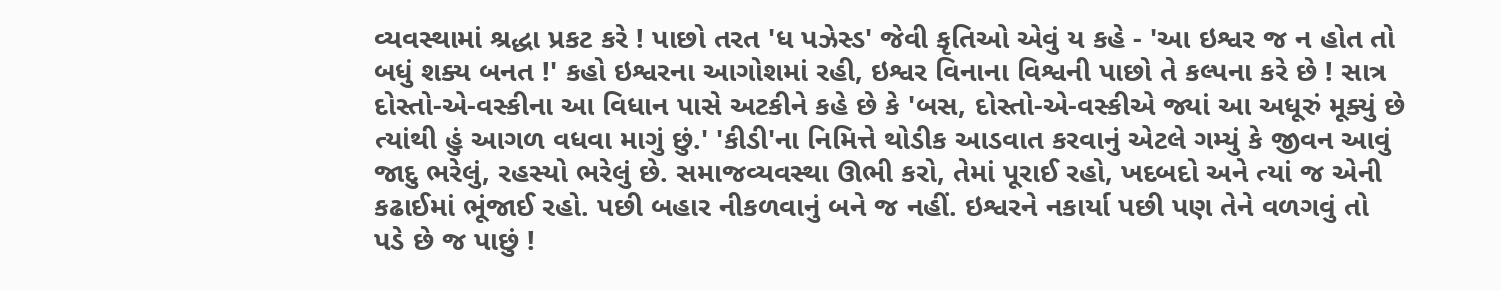વ્યવસ્થામાં શ્રદ્ધા પ્રકટ કરે ! પાછો તરત 'ધ પઝેસ્ડ' જેવી કૃતિઓ એવું ય કહે - 'આ ઇશ્વર જ ન હોત તો બધું શક્ય બનત !' કહો ઇશ્વરના આગોશમાં રહી, ઇશ્વર વિનાના વિશ્વની પાછો તે કલ્પના કરે છે ! સાત્ર દોસ્તો-એ-વસ્કીના આ વિધાન પાસે અટકીને કહે છે કે 'બસ, દોસ્તો-એ-વસ્કીએ જ્યાં આ અધૂરું મૂક્યું છે ત્યાંથી હું આગળ વધવા માગું છું.' 'કીડી'ના નિમિત્તે થોડીક આડવાત કરવાનું એટલે ગમ્યું કે જીવન આવું જાદુ ભરેલું, રહસ્યો ભરેલું છે. સમાજવ્યવસ્થા ઊભી કરો, તેમાં પૂરાઈ રહો, ખદબદો અને ત્યાં જ એની કઢાઈમાં ભૂંજાઈ રહો. પછી બહાર નીકળવાનું બને જ નહીં. ઇશ્વરને નકાર્યા પછી પણ તેને વળગવું તો પડે છે જ પાછું !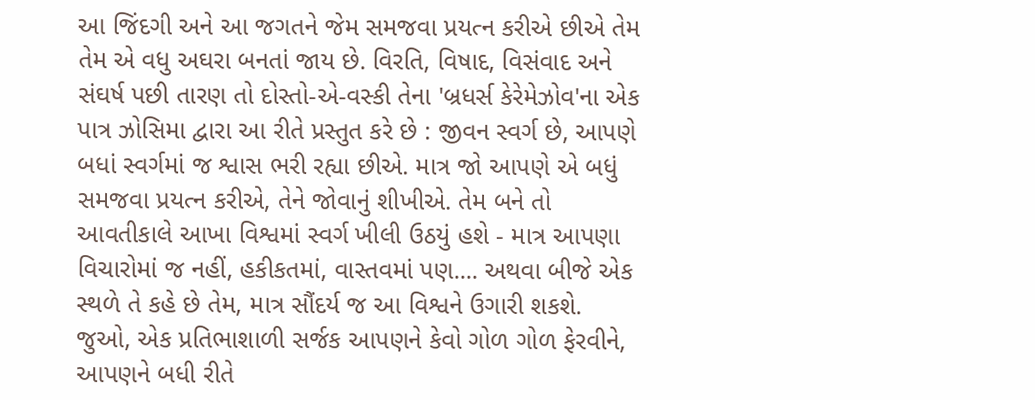આ જિંદગી અને આ જગતને જેમ સમજવા પ્રયત્ન કરીએ છીએ તેમ તેમ એ વધુ અઘરા બનતાં જાય છે. વિરતિ, વિષાદ, વિસંવાદ અને સંઘર્ષ પછી તારણ તો દોસ્તો-એ-વસ્કી તેના 'બ્રધર્સ કેરેમેઝોવ'ના એક પાત્ર ઝોસિમા દ્વારા આ રીતે પ્રસ્તુત કરે છે : જીવન સ્વર્ગ છે, આપણે બધાં સ્વર્ગમાં જ શ્વાસ ભરી રહ્યા છીએ. માત્ર જો આપણે એ બધું સમજવા પ્રયત્ન કરીએ, તેને જોવાનું શીખીએ. તેમ બને તો આવતીકાલે આખા વિશ્વમાં સ્વર્ગ ખીલી ઉઠયું હશે - માત્ર આપણા વિચારોમાં જ નહીં, હકીકતમાં, વાસ્તવમાં પણ.... અથવા બીજે એક સ્થળે તે કહે છે તેમ, માત્ર સૌંદર્ય જ આ વિશ્વને ઉગારી શકશે. જુઓ, એક પ્રતિભાશાળી સર્જક આપણને કેવો ગોળ ગોળ ફેરવીને, આપણને બધી રીતે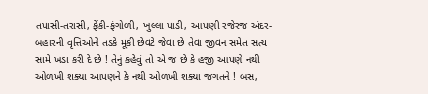તપાસી-તરાસી, ફેંકી-ફંગોળી, ખુલ્લા પાડી, આપણી રજેરજ અંદર-બહારની વૃત્તિઓને તડકે મૂકી છેવટે જેવા છે તેવા જીવન સમેત સત્ય સામે ખડા કરી દે છે ! તેનું કહેવું તો એ જ છે કે હજી આપણે નથી ઓળખી શક્યા આપણને કે નથી ઓળખી શક્યા જગતને ! બસ,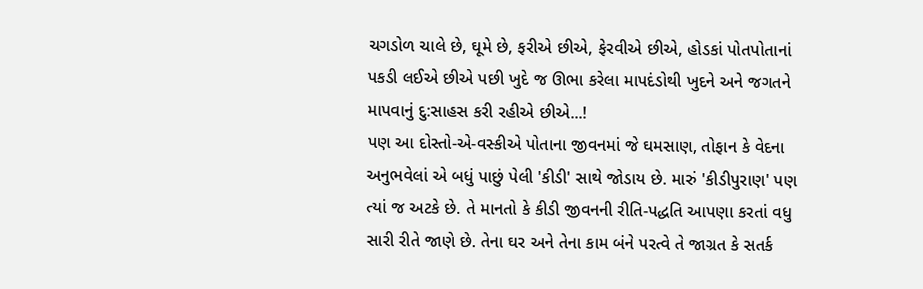ચગડોળ ચાલે છે, ઘૂમે છે, ફરીએ છીએ, ફેરવીએ છીએ, હોડકાં પોતપોતાનાં પકડી લઈએ છીએ પછી ખુદે જ ઊભા કરેલા માપદંડોથી ખુદને અને જગતને માપવાનું દુ:સાહસ કરી રહીએ છીએ...!
પણ આ દોસ્તો-એ-વસ્કીએ પોતાના જીવનમાં જે ઘમસાણ, તોફાન કે વેદના અનુભવેલાં એ બધું પાછું પેલી 'કીડી' સાથે જોડાય છે. મારું 'કીડીપુરાણ' પણ ત્યાં જ અટકે છે. તે માનતો કે કીડી જીવનની રીતિ-પદ્ધતિ આપણા કરતાં વધુ સારી રીતે જાણે છે. તેના ઘર અને તેના કામ બંને પરત્વે તે જાગ્રત કે સતર્ક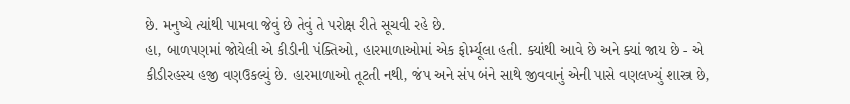છે. મનુષ્યે ત્યાંથી પામવા જેવું છે તેવું તે પરોક્ષ રીતે સૂચવી રહે છે.
હા, બાળપણમાં જોયેલી એ કીડીની પંક્તિઓ, હારમાળાઓમાં એક ફોર્મ્યૂલા હતી. ક્યાંથી આવે છે અને ક્યાં જાય છે - એ કીડીરહસ્ય હજી વણઉકલ્યું છે. હારમાળાઓ તૂટતી નથી, જંપ અને સંપ બંને સાથે જીવવાનું એની પાસે વણલખ્યું શાસ્ત્ર છે,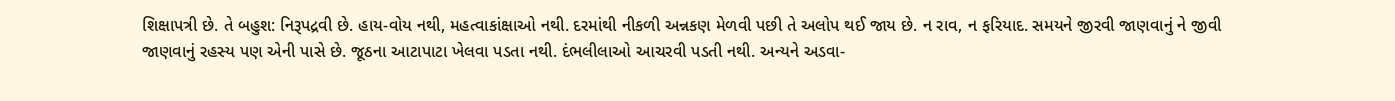શિક્ષાપત્રી છે. તે બહુશ: નિરૂપદ્રવી છે. હાય-વોય નથી, મહત્વાકાંક્ષાઓ નથી. દરમાંથી નીકળી અન્નકણ મેળવી પછી તે અલોપ થઈ જાય છે. ન રાવ, ન ફરિયાદ. સમયને જીરવી જાણવાનું ને જીવી જાણવાનું રહસ્ય પણ એની પાસે છે. જૂઠના આટાપાટા ખેલવા પડતા નથી. દંભલીલાઓ આચરવી પડતી નથી. અન્યને અડવા-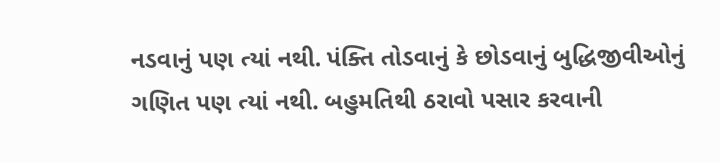નડવાનું પણ ત્યાં નથી. પંક્તિ તોડવાનું કે છોડવાનું બુદ્ધિજીવીઓનું ગણિત પણ ત્યાં નથી. બહુમતિથી ઠરાવો પસાર કરવાની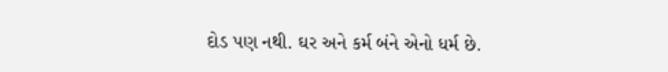દોડ પણ નથી. ઘર અને કર્મ બંને એનો ધર્મ છે.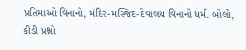પ્રતિમાઓ વિનાનો, મંદિર-મસ્જિદ-દેવાલય વિનાનો ધર્મ. બોલો, કીડી પ્રશ્નો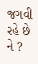જગવી રહે છે ને ?